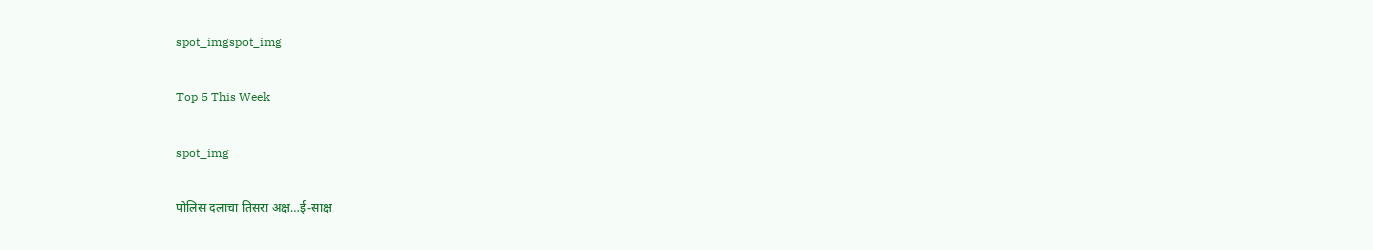spot_imgspot_img

Top 5 This Week

spot_img

पोलिस दलाचा तिसरा अक्ष…ई-साक्ष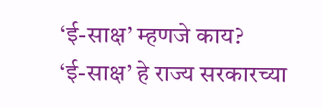‘ई-साक्ष’ म्हणजे काय?
‘ई-साक्ष’ हे राज्य सरकारच्या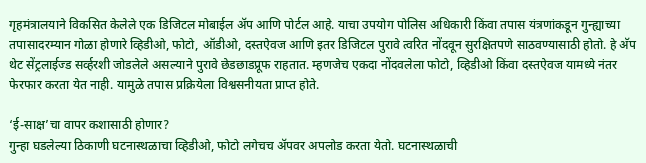गृहमंत्रालयाने विकसित केलेले एक डिजिटल मोबाईल अ‍ॅप आणि पोर्टल आहे. याचा उपयोग पोलिस अधिकारी किंवा तपास यंत्रणांकडून गुन्ह्याच्या तपासादरम्यान गोळा होणारे व्हिडीओ, फोटो, ऑडीओ, दस्तऐवज आणि इतर डिजिटल पुरावे त्वरित नोंदवून सुरक्षितपणे साठवण्यासाठी होतो. हे अ‍ॅप थेट सेंट्रलाईज्ड सर्व्हरशी जोडलेले असल्याने पुरावे छेडछाडप्रूफ राहतात. म्हणजेच एकदा नोंदवलेला फोटो, व्हिडीओ किंवा दस्तऐवज यामध्ये नंतर फेरफार करता येत नाही. यामुळे तपास प्रक्रियेला विश्वसनीयता प्राप्त होते.

‘ई-साक्ष’चा वापर कशासाठी होणार?
गुन्हा घडलेल्या ठिकाणी घटनास्थळाचा व्हिडीओ, फोटो लगेचच अ‍ॅपवर अपलोड करता येतो. घटनास्थळाची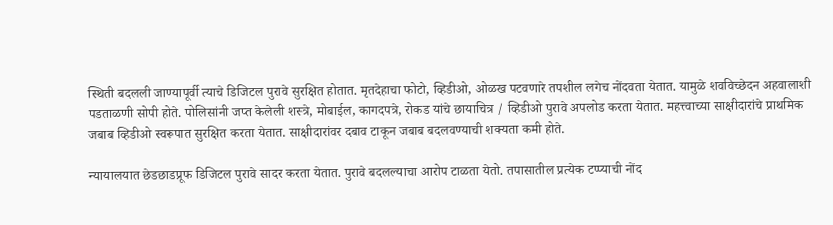स्थिती बदलली जाण्यापूर्वी त्याचे डिजिटल पुरावे सुरक्षित होतात. मृतदेहाचा फोटो, व्हिडीओ, ओळख पटवणारे तपशील लगेच नोंदवता येतात. यामुळे शवविच्छेदन अहवालाशी पडताळणी सोपी होते. पोलिसांनी जप्त केलेली शस्त्रे, मोबाईल, कागदपत्रे, रोकड यांचे छायाचित्र / व्हिडीओ पुरावे अपलोड करता येतात. महत्त्वाच्या साक्षीदारांचे प्राथमिक जबाब व्हिडीओ स्वरूपात सुरक्षित करता येतात. साक्षीदारांवर दबाव टाकून जबाब बदलवण्याची शक्यता कमी होते.

न्यायालयात छेडछाडप्रूफ डिजिटल पुरावे सादर करता येतात. पुरावे बदलल्याचा आरोप टाळता येतो. तपासातील प्रत्येक टप्प्याची नोंद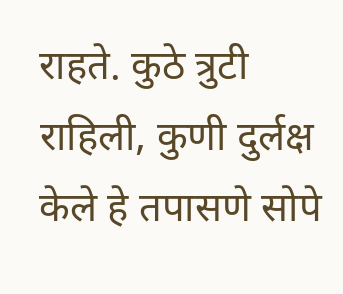राहते. कुठे त्रुटी राहिली, कुणी दुर्लक्ष केले हे तपासणे सोपे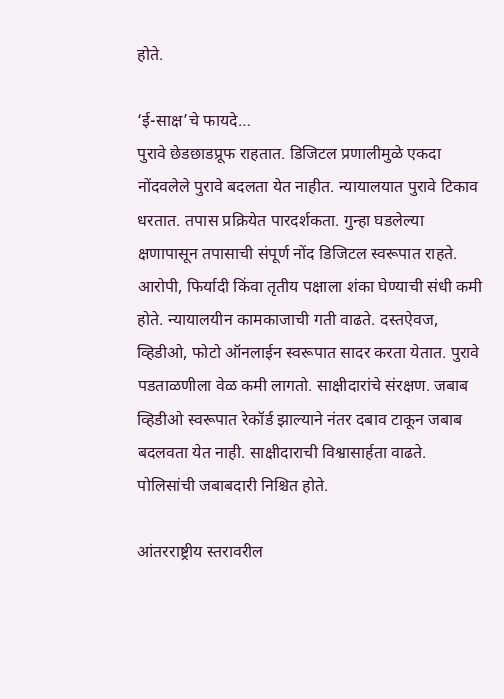होते.

‘ई-साक्ष’चे फायदे…
पुरावे छेडछाडप्रूफ राहतात. डिजिटल प्रणालीमुळे एकदा नोंदवलेले पुरावे बदलता येत नाहीत. न्यायालयात पुरावे टिकाव धरतात. तपास प्रक्रियेत पारदर्शकता. गुन्हा घडलेल्या क्षणापासून तपासाची संपूर्ण नोंद डिजिटल स्वरूपात राहते. आरोपी, फिर्यादी किंवा तृतीय पक्षाला शंका घेण्याची संधी कमी होते. न्यायालयीन कामकाजाची गती वाढते. दस्तऐवज, व्हिडीओ, फोटो ऑनलाईन स्वरूपात सादर करता येतात. पुरावे पडताळणीला वेळ कमी लागतो. साक्षीदारांचे संरक्षण. जबाब व्हिडीओ स्वरूपात रेकॉर्ड झाल्याने नंतर दबाव टाकून जबाब बदलवता येत नाही. साक्षीदाराची विश्वासार्हता वाढते. पोलिसांची जबाबदारी निश्चित होते.

आंतरराष्ट्रीय स्तरावरील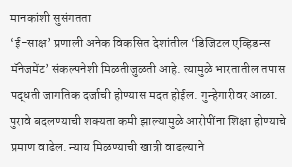मानकांशी सुसंगतता
‘ई-साक्ष’ प्रणाली अनेक विकसित देशांतील ‘डिजिटल एव्हिडन्स मॅनेजमेंट’ संकल्पनेशी मिळतीजुळती आहे. त्यामुळे भारतातील तपास पद्धती जागतिक दर्जाची होण्यास मदत होईल. गुन्हेगारीवर आळा. पुरावे बदलण्याची शक्यता कमी झाल्यामुळे आरोपींना शिक्षा होण्याचे प्रमाण वाढेल. न्याय मिळण्याची खात्री वाढल्याने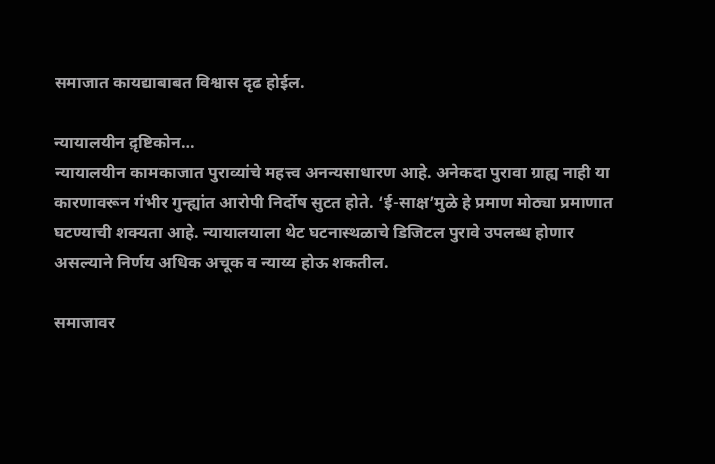समाजात कायद्याबाबत विश्वास दृढ होईल.

न्यायालयीन द़ृष्टिकोन…
न्यायालयीन कामकाजात पुराव्यांचे महत्त्व अनन्यसाधारण आहे. अनेकदा पुरावा ग्राह्य नाही या कारणावरून गंभीर गुन्ह्यांत आरोपी निर्दोष सुटत होते. ‘ई-साक्ष’मुळे हे प्रमाण मोठ्या प्रमाणात घटण्याची शक्यता आहे. न्यायालयाला थेट घटनास्थळाचे डिजिटल पुरावे उपलब्ध होणार असल्याने निर्णय अधिक अचूक व न्याय्य होऊ शकतील.

समाजावर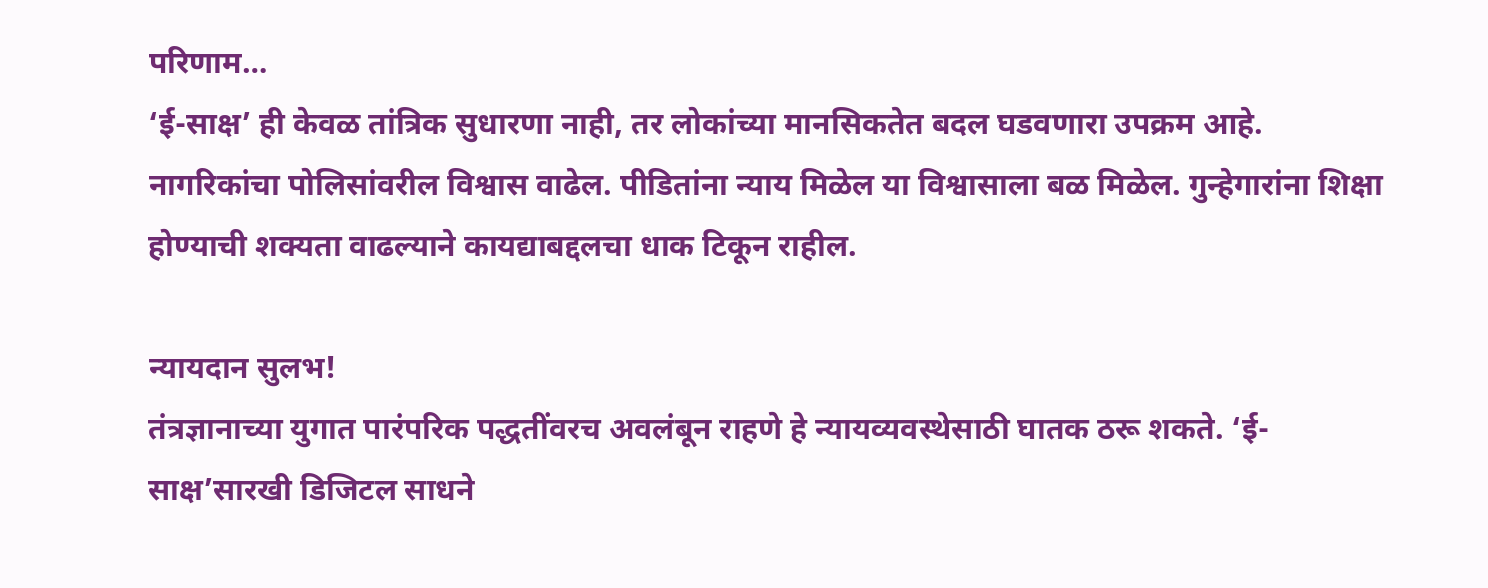परिणाम…
‘ई-साक्ष’ ही केवळ तांत्रिक सुधारणा नाही, तर लोकांच्या मानसिकतेत बदल घडवणारा उपक्रम आहे. नागरिकांचा पोलिसांवरील विश्वास वाढेल. पीडितांना न्याय मिळेल या विश्वासाला बळ मिळेल. गुन्हेगारांना शिक्षा होण्याची शक्यता वाढल्याने कायद्याबद्दलचा धाक टिकून राहील.

न्यायदान सुलभ!
तंत्रज्ञानाच्या युगात पारंपरिक पद्धतींवरच अवलंबून राहणे हे न्यायव्यवस्थेसाठी घातक ठरू शकते. ‘ई-साक्ष’सारखी डिजिटल साधने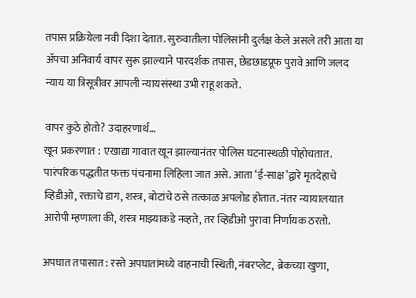तपास प्रक्रियेला नवी दिशा देतात. सुरुवातीला पोलिसांनी दुर्लक्ष केले असले तरी आता या अ‍ॅपचा अनिवार्य वापर सुरू झाल्याने पारदर्शक तपास, छेडछाडप्रूफ पुरावे आणि जलद न्याय या त्रिसूत्रीवर आपली न्यायसंस्था उभी राहू शकते.

वापर कुठे होतो? उदाहरणार्थ…
खून प्रकरणात : एखाद्या गावात खून झाल्यानंतर पोलिस घटनास्थळी पोहोचतात. पारंपरिक पद्धतीत फक्त पंचनामा लिहिला जात असे. आता ‘ई-साक्ष’द्वारे मृतदेहाचे व्हिडीओ, रक्ताचे डाग, शस्त्र, बोटांचे ठसे तत्काळ अपलोड होतात. नंतर न्यायालयात आरोपी म्हणाला की, शस्त्र माझ्याकडे नव्हते, तर व्हिडीओ पुरावा निर्णायक ठरतो.

अपघात तपासात : रस्ते अपघातांमध्ये वाहनाची स्थिती, नंबरप्लेट, ब्रेकच्या खुणा,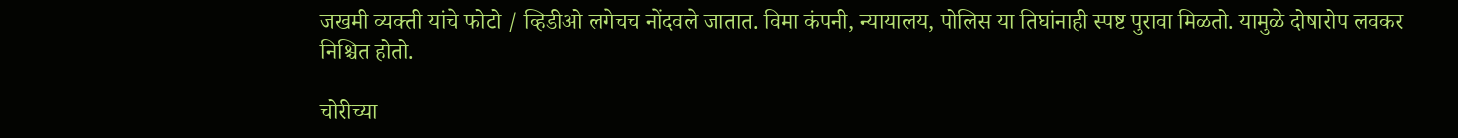जखमी व्यक्ती यांचे फोटो / व्हिडीओ लगेचच नोंदवले जातात. विमा कंपनी, न्यायालय, पोलिस या तिघांनाही स्पष्ट पुरावा मिळतो. यामुळे दोषारोप लवकर निश्चित होतो.

चोरीच्या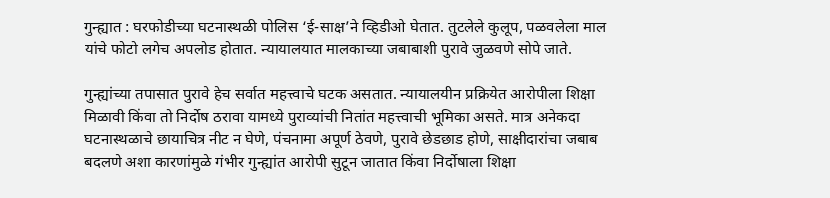गुन्ह्यात : घरफोडीच्या घटनास्थळी पोलिस ‘ई-साक्ष’ने व्हिडीओ घेतात. तुटलेले कुलूप, पळवलेला माल यांचे फोटो लगेच अपलोड होतात. न्यायालयात मालकाच्या जबाबाशी पुरावे जुळवणे सोपे जाते.

गुन्ह्यांच्या तपासात पुरावे हेच सर्वात महत्त्वाचे घटक असतात. न्यायालयीन प्रक्रियेत आरोपीला शिक्षा मिळावी किंवा तो निर्दोष ठरावा यामध्ये पुराव्यांची नितांत महत्त्वाची भूमिका असते. मात्र अनेकदा घटनास्थळाचे छायाचित्र नीट न घेणे, पंचनामा अपूर्ण ठेवणे, पुरावे छेडछाड होणे, साक्षीदारांचा जबाब बदलणे अशा कारणांमुळे गंभीर गुन्ह्यांत आरोपी सुटून जातात किंवा निर्दोषाला शिक्षा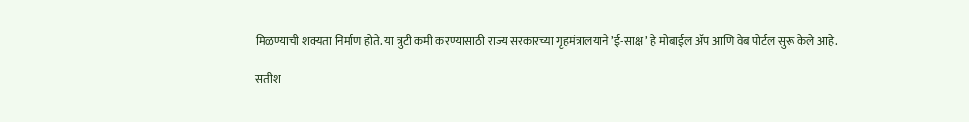मिळण्याची शक्यता निर्माण होते. या त्रुटी कमी करण्यासाठी राज्य सरकारच्या गृहमंत्रालयाने ’ई-साक्ष’ हे मोबाईल अ‍ॅप आणि वेब पोर्टल सुरू केले आहे.

सतीश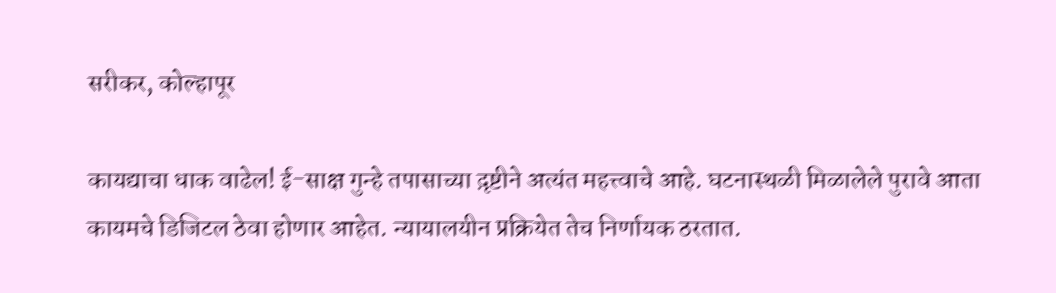सरीकर, कोल्हापूर

कायद्याचा धाक वाढेल! ई-साक्ष गुन्हे तपासाच्या द़ृष्टीने अत्यंत महत्त्वाचे आहे. घटनास्थळी मिळालेले पुरावे आता कायमचे डिजिटल ठेवा होणार आहेत. न्यायालयीन प्रक्रियेत तेच निर्णायक ठरतात.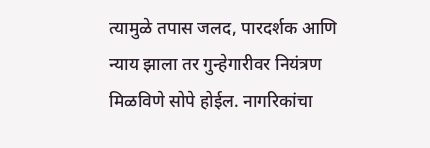त्यामुळे तपास जलद, पारदर्शक आणि न्याय झाला तर गुन्हेगारीवर नियंत्रण मिळविणे सोपे होईल. नागरिकांचा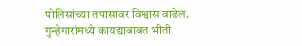पोलिसांच्या तपासावर विश्वास वाढेल. गुन्हेगारांमध्ये कायद्याबाबत भीती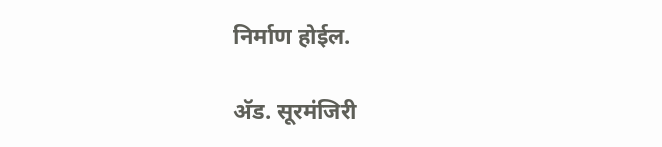निर्माण होईल.

अ‍ॅड. सूरमंजिरी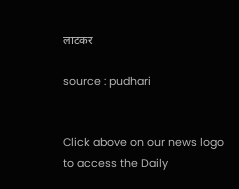लाटकर

source : pudhari


Click above on our news logo to access the Daily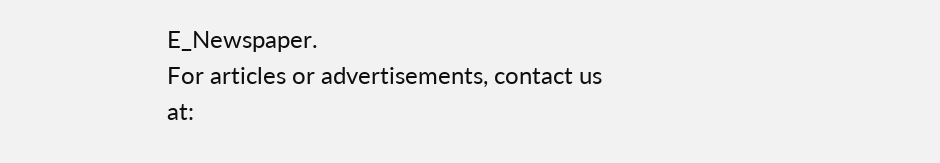E_Newspaper.
For articles or advertisements, contact us at: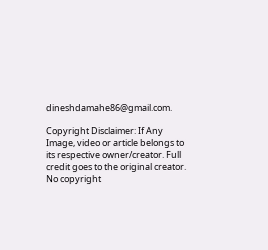dineshdamahe86@gmail.com.

Copyright Disclaimer: If Any Image, video or article belongs to its respective owner/creator. Full credit goes to the original creator. No copyright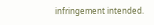infringement intended.